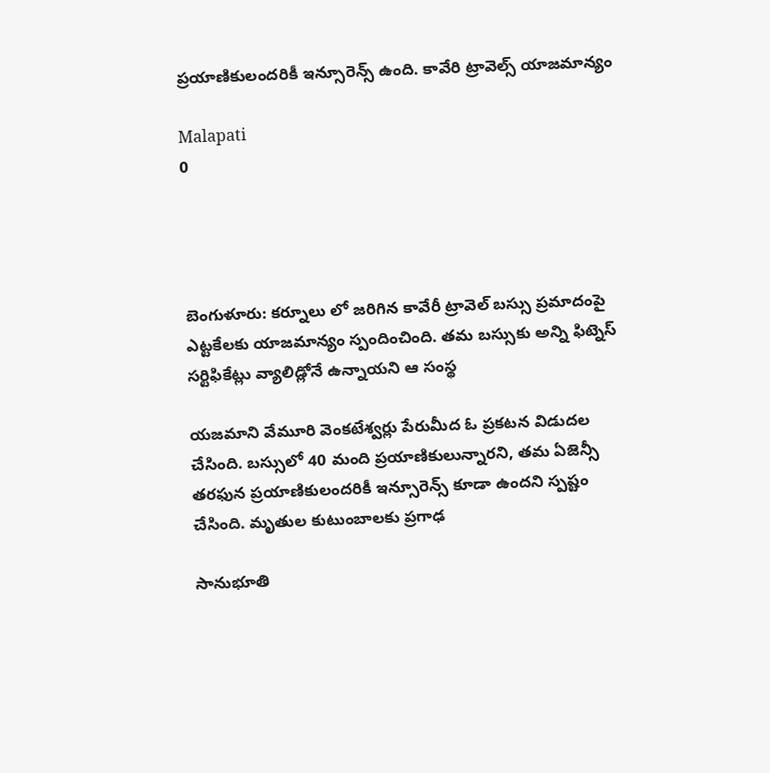ప్రయాణికులందరికీ ఇన్సూరెన్స్ ఉంది. కావేరి ట్రావెల్స్ యాజమాన్యం

Malapati
0




బెంగుళూరు: కర్నూలు లో జరిగిన కావేరీ ట్రావెల్ బస్సు ప్రమాదంపై ఎట్టకేలకు యాజమాన్యం స్పందించింది. తమ బస్సుకు అన్ని ఫిట్నెస్ సర్టిఫికేట్లు వ్యాలిడ్లోనే ఉన్నాయని ఆ సంస్థ

యజమాని వేమూరి వెంకటేశ్వర్లు పేరుమీద ఓ ప్రకటన విడుదల చేసింది. బస్సులో 40 మంది ప్రయాణికులున్నారని, తమ ఏజెన్సీ తరఫున ప్రయాణికులందరికీ ఇన్సూరెన్స్ కూడా ఉందని స్పష్టం చేసింది. మృతుల కుటుంబాలకు ప్రగాఢ

సానుభూతి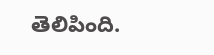తెలిపింది.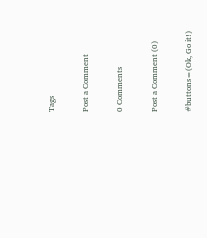Tags

Post a Comment

0 Comments

Post a Comment (0)

#buttons=(Ok, Go it!)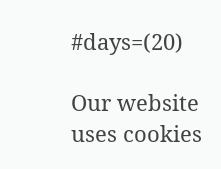#days=(20)

Our website uses cookies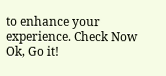to enhance your experience. Check Now
Ok, Go it!